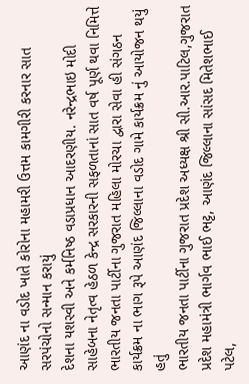આણંદ ના વડોદ ખાતે કોરોના મહામરી ઉત્તમ કામગીરી કરનાર સાત સરપંચોનો સન્માન કરાયું
દેશના યશસ્વી અને કર્મનિષ્ઠ વડાપ્રધાન આદરણીય. નરેન્દ્રભાઇ મોદી સાહેબના નેતૃત્વ હેઠળ કેન્દ્ર સરકારની સફળતાનાં સાત વર્ષ પૂર્ણ થવા નિમિત્તે ભારતીય જનતા પાર્ટીના ગુજરાત મહિલા મોરચા દ્વારા સેવા હી સંગઠન કાર્યક્રમ ના ભાગ રૂપે આણંદ જિલ્લાના વડોદ ગામે કાર્યક્રમ નું આયોજન થયું હતું
ભારતીય જનતા પાર્ટીના ગુજરાત પ્રદેશ અધ્યક્ષ શ્રી સી.આર.પાટિલ,ગુજરાત પ્રદેશ મહામંત્રી ભાર્ગવ ભાઈ ભટ્ટ, આણંદ જિલ્લાના સાંસદ મિતેશભાઈ પટેલ,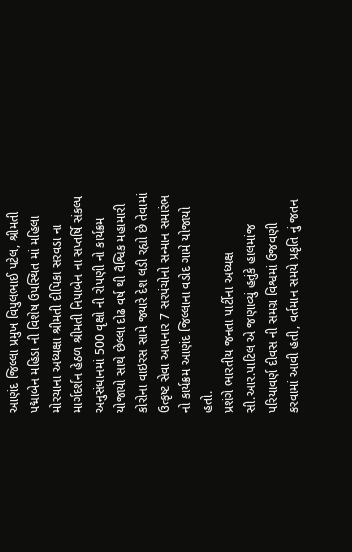આણંદ જિલ્લા પ્રમુખ વિપુલભાઈ પટેલ, શ્રીમતી પદ્માબેન મહિડા ની વિશેષ ઉપસ્થિત માં મહિલા મોરચાના અધ્યક્ષા શ્રીમતી દીપિકા સરવડા ના માર્ગદર્શન હેઠળ શ્રીમતી નિપાબેન ના સપ્તર્ષિ સંકલ્પ અનુસંધાનમાં 500 વૃક્ષો ની રોપણી નો કાર્યક્રમ યોજાયો સાથે છેલ્લા દોઢ વર્ષ થી વૈશ્વિક મહામારી કોરોના વાઇરસ સામે જ્યારે દેશ લડી રહ્યો છે તેવામાં ઉત્કૃષ્ટ સેવા આપનાર 7 સરપંચોનો સન્માન સમારંભ નો કાર્યક્રમ આણંદ જિલ્લાના વડોદ ગામે યોજાયો હતો.
પ્રશંગે ભારતીય જનતા પાર્ટીના અધ્યક્ષ સી.આર.પાટિલ એ જણાવ્યું હતુંકે હાલમાંજ પરિયાવર્ણ દીવસ ની સમગ્ર વિશ્વમાં ઉજવણી કરવામાં આવી હતી, વર્તમાન સમયે પ્રકૃતિ નું જતન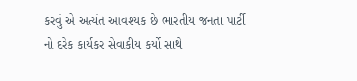કરવું એ અત્યંત આવશ્યક છે ભારતીય જનતા પાર્ટી નો દરેક કાર્યકર સેવાકીય કર્યો સાથે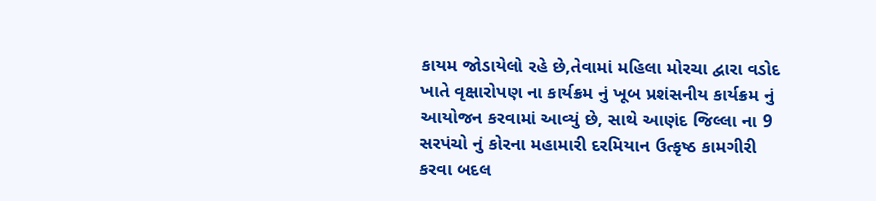કાયમ જોડાયેલો રહે છે,તેવામાં મહિલા મોરચા દ્વારા વડોદ ખાતે વૃક્ષારોપણ ના કાર્યક્રમ નું ખૂબ પ્રશંસનીય કાર્યક્રમ નું આયોજન કરવામાં આવ્યું છે, સાથે આણંદ જિલ્લા ના 9 સરપંચો નું કોરના મહામારી દરમિયાન ઉત્કૃષ્ઠ કામગીરી કરવા બદલ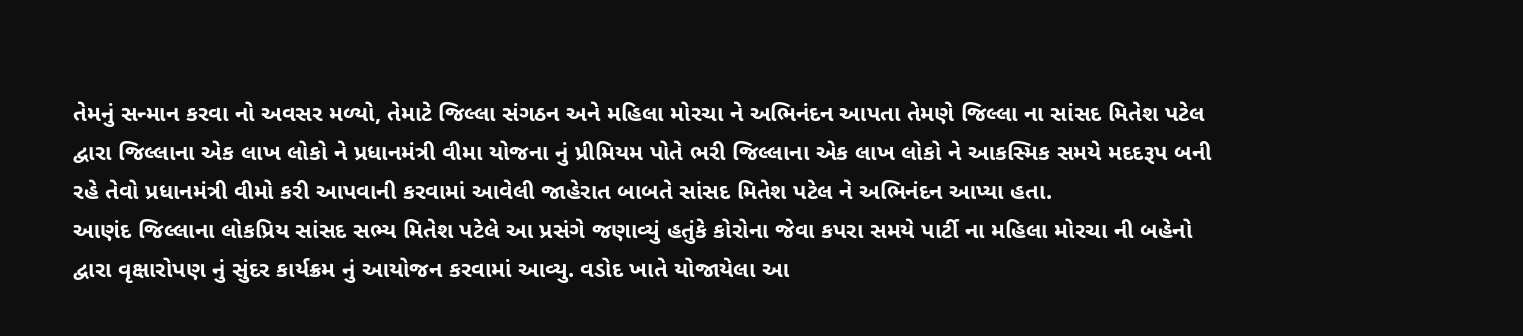તેમનું સન્માન કરવા નો અવસર મળ્યો, તેમાટે જિલ્લા સંગઠન અને મહિલા મોરચા ને અભિનંદન આપતા તેમણે જિલ્લા ના સાંસદ મિતેશ પટેલ દ્વારા જિલ્લાના એક લાખ લોકો ને પ્રધાનમંત્રી વીમા યોજના નું પ્રીમિયમ પોતે ભરી જિલ્લાના એક લાખ લોકો ને આકસ્મિક સમયે મદદરૂપ બની રહે તેવો પ્રધાનમંત્રી વીમો કરી આપવાની કરવામાં આવેલી જાહેરાત બાબતે સાંસદ મિતેશ પટેલ ને અભિનંદન આપ્યા હતા.
આણંદ જિલ્લાના લોકપ્રિય સાંસદ સભ્ય મિતેશ પટેલે આ પ્રસંગે જણાવ્યું હતુંકે કોરોના જેવા કપરા સમયે પાર્ટી ના મહિલા મોરચા ની બહેનો દ્વારા વૃક્ષારોપણ નું સુંદર કાર્યક્રમ નું આયોજન કરવામાં આવ્યુ. વડોદ ખાતે યોજાયેલા આ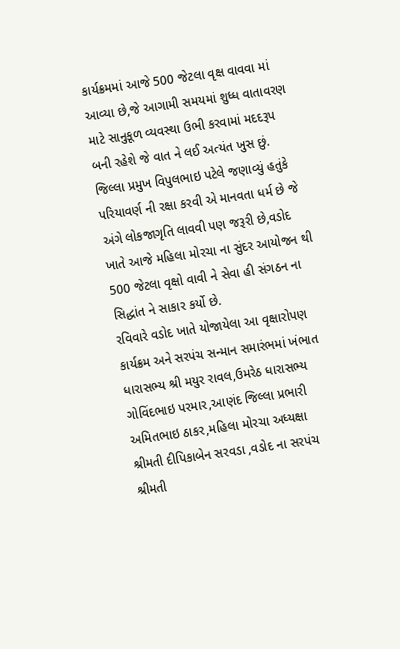કાર્યક્રમમાં આજે 500 જેટલા વૃક્ષ વાવવા માં આવ્યા છે,જે આગામી સમયમાં શુધ્ધ વાતાવરણ માટે સાનુકૂળ વ્યવસ્થા ઉભી કરવામાં મદદરૂપ બની રહેશે જે વાત ને લઈ અત્યંત ખુસ છું.
જિલ્લા પ્રમુખ વિપુલભાઇ પટેલે જણાવ્યું હતુંકે પરિયાવર્ણ ની રક્ષા કરવી એ માનવતા ધર્મ છે જે અંગે લોકજાગૃતિ લાવવી પણ જરૂરી છે,વડોદ ખાતે આજે મહિલા મોરચા ના સુંદર આયોજન થી 500 જેટલા વૃક્ષો વાવી ને સેવા હી સંગઠન ના સિદ્ધાંત ને સાકાર કર્યો છે.
રવિવારે વડોદ ખાતે યોજાયેલા આ વૃક્ષારોપણ કાર્યક્રમ અને સરપંચ સન્માન સમારંભમાં ખંભાત ધારાસભ્ય શ્રી મયુર રાવલ,ઉમરેઠ ધારાસભ્ય ગોવિંદભાઇ પરમાર,આણંદ જિલ્લા પ્રભારી અમિતભાઇ ઠાકર,મહિલા મોરચા અધ્યક્ષા શ્રીમતી દીપિકાબેન સરવડા ,વડોદ ના સરપંચ શ્રીમતી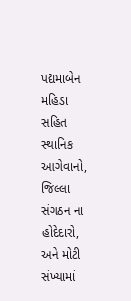પદ્યમાબેન મહિડા સહિત સ્થાનિક આગેવાનો, જિલ્લા સંગઠન ના હોદેદારો, અને મોટી સંખ્યામાં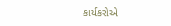કાર્યકરોએ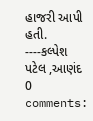હાજરી આપી હતી.
----કલ્પેશ પટેલ ,આણંદ
0 comments: